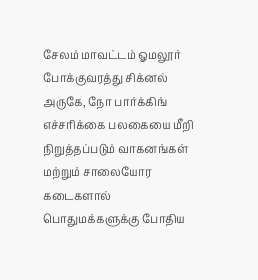சேலம் மாவட்டம் ஓமலூர் போக்குவரத்து சிக்னல் அருகே, நோ பார்க்கிங் எச்சரிக்கை பலகையை மீறி நிறுத்தப்படும் வாகனங்கள் மற்றும் சாலையோர கடைகளால் பொதுமக்களுக்கு போதிய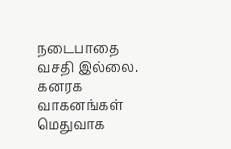நடைபாதை வசதி இல்லை. கனரக வாகனங்கள் மெதுவாக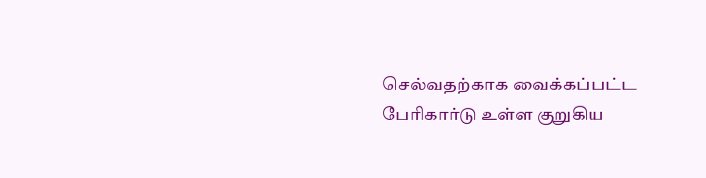செல்வதற்காக வைக்கப்பட்ட பேரிகார்டு உள்ள குறுகிய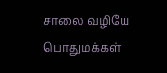சாலை வழியே பொதுமக்கள்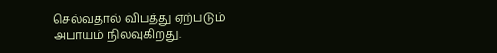செல்வதால் விபத்து ஏற்படும் அபாயம் நிலவுகிறது.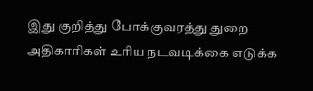இது குறித்து போக்குவரத்து துறை அதிகாரிகள் உரிய நடவடிக்கை எடுக்க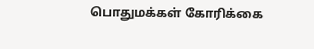பொதுமக்கள் கோரிக்கை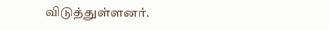விடுத்துள்ளனர்.